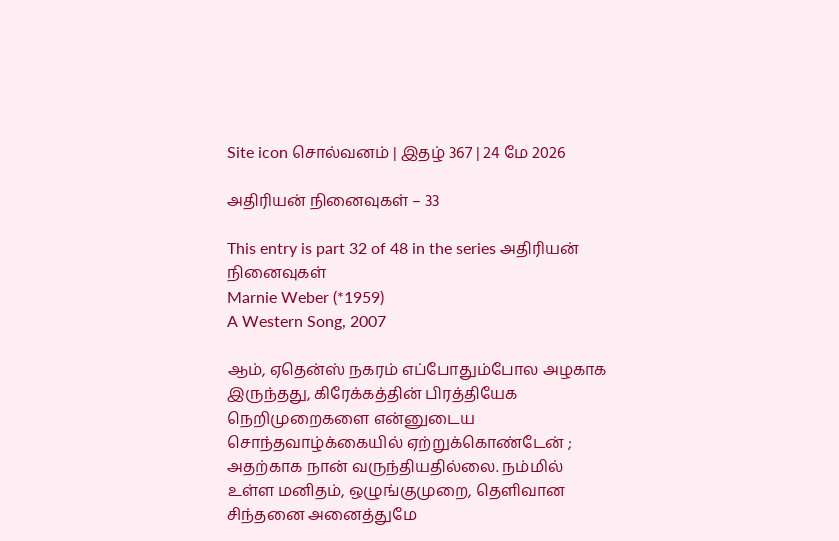Site icon சொல்வனம் | இதழ் 367 | 24 மே 2026

அதிரியன் நினைவுகள் – 33

This entry is part 32 of 48 in the series அதிரியன் நினைவுகள்
Marnie Weber (*1959)
A Western Song, 2007

ஆம், ஏதென்ஸ் நகரம் எப்போதும்போல அழகாக இருந்தது, கிரேக்கத்தின் பிரத்தியேக நெறிமுறைகளை என்னுடைய சொந்தவாழ்க்கையில் ஏற்றுக்கொண்டேன் ; அதற்காக நான் வருந்தியதில்லை. நம்மில் உள்ள மனிதம், ஒழுங்குமுறை, தெளிவான சிந்தனை அனைத்துமே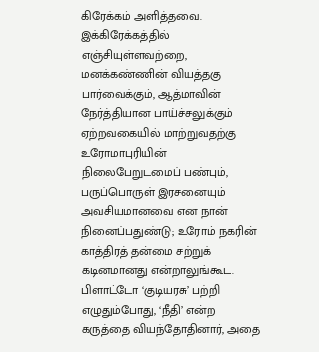கிரேக்கம் அளித்தவை. இக்கிரேக்கத்தில் எஞ்சியுள்ளவற்றை, மனக்கண்ணின் வியத்தகு பார்வைக்கும், ஆத்மாவின் நேர்த்தியான பாய்ச்சலுக்கும் ஏற்றவகையில் மாற்றுவதற்கு  உரோமாபுரியின் நிலைபேறுடமைப் பண்பும், பருப்பொருள் இரசனையும் அவசியமானவை என நான் நினைப்பதுண்டு; உரோம் நகரின் காத்திரத் தன்மை சற்றுக் கடினமானது என்றாலுங்கூட. பிளாட்டோ ‘குடியரசு’ பற்றி எழுதும்போது, ‘நீதி’ என்ற கருத்தை வியந்தோதினார், அதை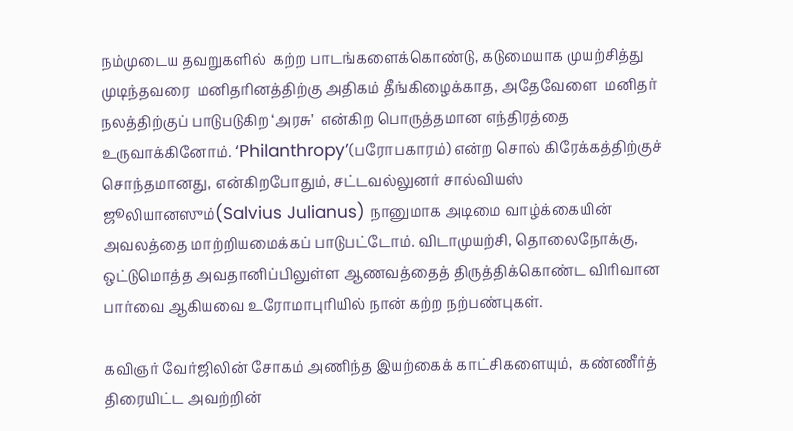நம்முடைய தவறுகளில்  கற்ற பாடங்களைக்கொண்டு, கடுமையாக முயற்சித்து முடிந்தவரை  மனிதரினத்திற்கு அதிகம் தீங்கிழைக்காத, அதேவேளை  மனிதர் நலத்திற்குப் பாடுபடுகிற ‘அரசு’  என்கிற பொருத்தமான எந்திரத்தை உருவாக்கினோம். ‘Philanthropy’(பரோபகாரம்) என்ற சொல் கிரேக்கத்திற்குச் சொந்தமானது, என்கிறபோதும், சட்டவல்லுனர் சால்வியஸ் ஜூலியானஸும்(Salvius Julianus) நானுமாக அடிமை வாழ்க்கையின் அவலத்தை மாற்றியமைக்கப் பாடுபட்டோம். விடாமுயற்சி, தொலைநோக்கு,   ஒட்டுமொத்த அவதானிப்பிலுள்ள ஆணவத்தைத் திருத்திக்கொண்ட விரிவான பார்வை ஆகியவை உரோமாபுரியில் நான் கற்ற நற்பண்புகள்.

கவிஞர் வேர்ஜிலின் சோகம் அணிந்த இயற்கைக் காட்சிகளையும்,  கண்ணீர்த்  திரையிட்ட அவற்றின்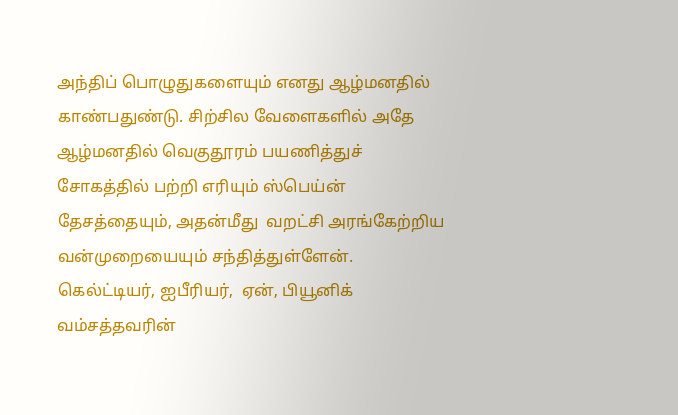அந்திப் பொழுதுகளையும் எனது ஆழ்மனதில் காண்பதுண்டு. சிற்சில வேளைகளில் அதே ஆழ்மனதில் வெகுதூரம் பயணித்துச் சோகத்தில் பற்றி எரியும் ஸ்பெய்ன் தேசத்தையும், அதன்மீது  வறட்சி அரங்கேற்றிய வன்முறையையும் சந்தித்துள்ளேன்.  கெல்ட்டியர், ஐபீரியர்,  ஏன், பியூனிக் வம்சத்தவரின்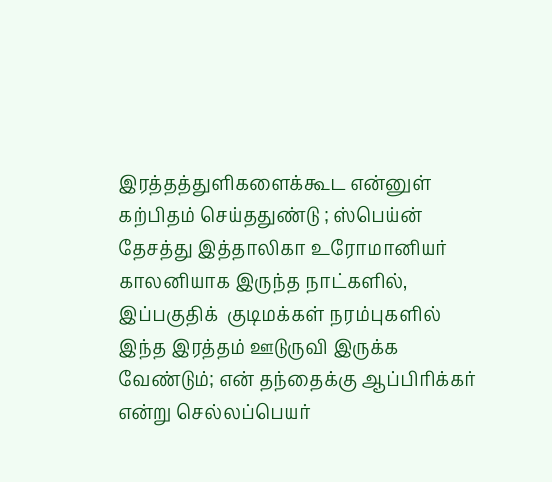இரத்தத்துளிகளைக்கூட என்னுள் கற்பிதம் செய்ததுண்டு ; ஸ்பெய்ன் தேசத்து இத்தாலிகா உரோமானியர் காலனியாக இருந்த நாட்களில், இப்பகுதிக்  குடிமக்கள் நரம்புகளில் இந்த இரத்தம் ஊடுருவி இருக்க வேண்டும்; என் தந்தைக்கு ஆப்பிரிக்கர் என்று செல்லப்பெயர்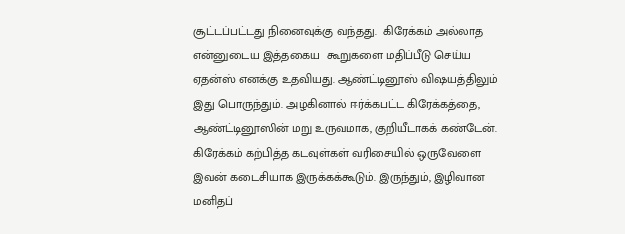சூட்டப்பட்டது நினைவுக்கு வந்தது.  கிரேக்கம் அல்லாத  என்னுடைய இத்தகைய  கூறுகளை மதிப்பீடு செய்ய ஏதன்ஸ் எனக்கு உதவியது. ஆண்ட்டினூஸ் விஷயத்திலும்  இது பொருந்தும். அழகினால் ஈர்க்கபட்ட கிரேக்கத்தை, ஆண்ட்டினூஸின் மறு உருவமாக, குறியீடாகக் கண்டேன். கிரேக்கம் கற்பித்த கடவுள்கள் வரிசையில் ஒருவேளை இவன் கடைசியாக இருக்கக்கூடும். இருந்தும், இழிவான மனிதப்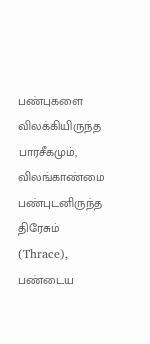பண்புகளை விலக்கியிருந்த பாரசீகமும், விலங்காண்மை பண்புடனிருந்த திரேசும் (Thrace),   பண்டைய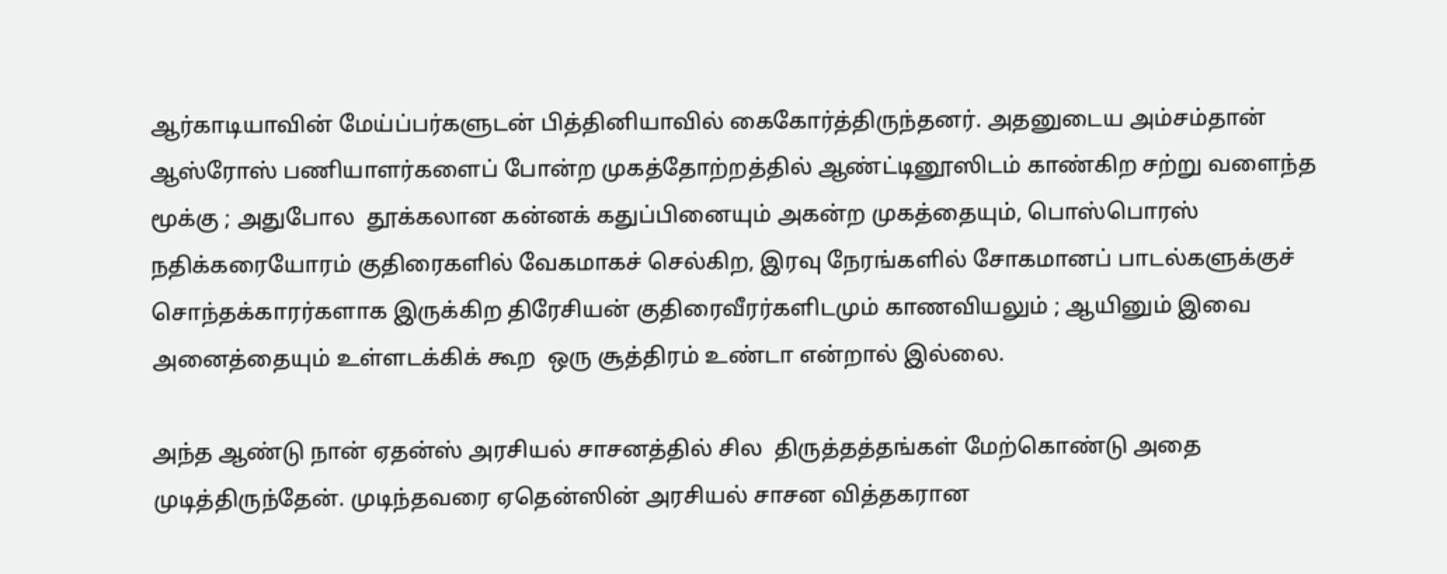ஆர்காடியாவின் மேய்ப்பர்களுடன் பித்தினியாவில் கைகோர்த்திருந்தனர். அதனுடைய அம்சம்தான் ஆஸ்ரோஸ் பணியாளர்களைப் போன்ற முகத்தோற்றத்தில் ஆண்ட்டினூஸிடம் காண்கிற சற்று வளைந்த  மூக்கு ; அதுபோல  தூக்கலான கன்னக் கதுப்பினையும் அகன்ற முகத்தையும், பொஸ்பொரஸ் நதிக்கரையோரம் குதிரைகளில் வேகமாகச் செல்கிற, இரவு நேரங்களில் சோகமானப் பாடல்களுக்குச் சொந்தக்காரர்களாக இருக்கிற திரேசியன் குதிரைவீரர்களிடமும் காணவியலும் ; ஆயினும் இவை அனைத்தையும் உள்ளடக்கிக் கூற  ஒரு சூத்திரம் உண்டா என்றால் இல்லை.

அந்த ஆண்டு நான் ஏதன்ஸ் அரசியல் சாசனத்தில் சில  திருத்தத்தங்கள் மேற்கொண்டு அதை முடித்திருந்தேன். முடிந்தவரை ஏதென்ஸின் அரசியல் சாசன வித்தகரான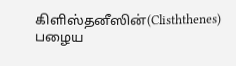கிளிஸ்தனீஸின்(Clisththenes) பழைய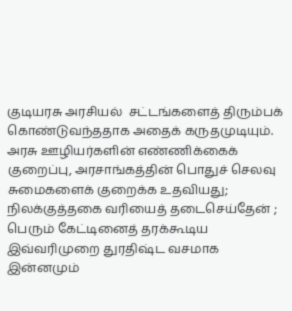குடியரசு அரசியல்  சட்டங்களைத் திரும்பக் கொண்டுவந்ததாக அதைக் கருதமுடியும். அரசு ஊழியர்களின் எண்ணிக்கைக் குறைப்பு, அரசாங்கத்தின் பொதுச் செலவு சுமைகளைக் குறைக்க உதவியது; நிலக்குத்தகை வரியைத் தடைசெய்தேன் ; பெரும் கேட்டினைத் தரக்கூடிய இவ்வரிமுறை துரதிஷ்ட வசமாக இன்னமும்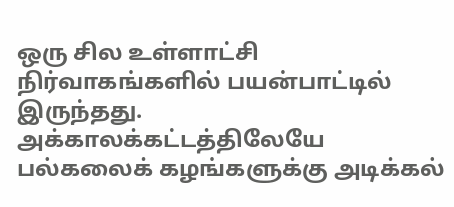ஒரு சில உள்ளாட்சி நிர்வாகங்களில் பயன்பாட்டில் இருந்தது.  அக்காலக்கட்டத்திலேயே பல்கலைக் கழங்களுக்கு அடிக்கல்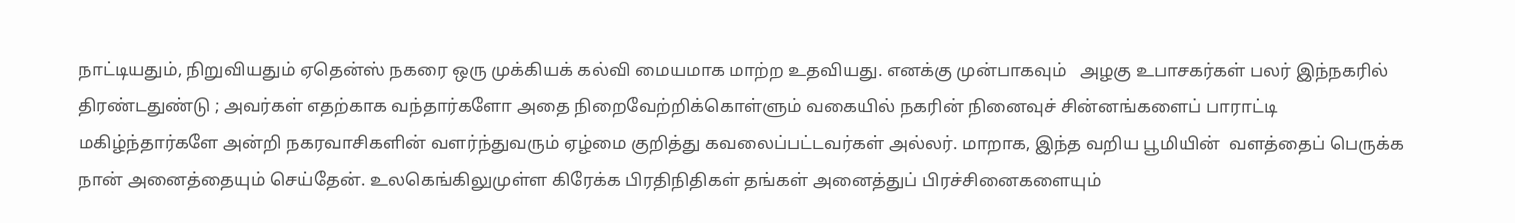நாட்டியதும், நிறுவியதும் ஏதென்ஸ் நகரை ஒரு முக்கியக் கல்வி மையமாக மாற்ற உதவியது. எனக்கு முன்பாகவும்   அழகு உபாசகர்கள் பலர் இந்நகரில்  திரண்டதுண்டு ; அவர்கள் எதற்காக வந்தார்களோ அதை நிறைவேற்றிக்கொள்ளும் வகையில் நகரின் நினைவுச் சின்னங்களைப் பாராட்டி மகிழ்ந்தார்களே அன்றி நகரவாசிகளின் வளர்ந்துவரும் ஏழ்மை குறித்து கவலைப்பட்டவர்கள் அல்லர். மாறாக, இந்த வறிய பூமியின்  வளத்தைப் பெருக்க நான் அனைத்தையும் செய்தேன். உலகெங்கிலுமுள்ள கிரேக்க பிரதிநிதிகள் தங்கள் அனைத்துப் பிரச்சினைகளையும்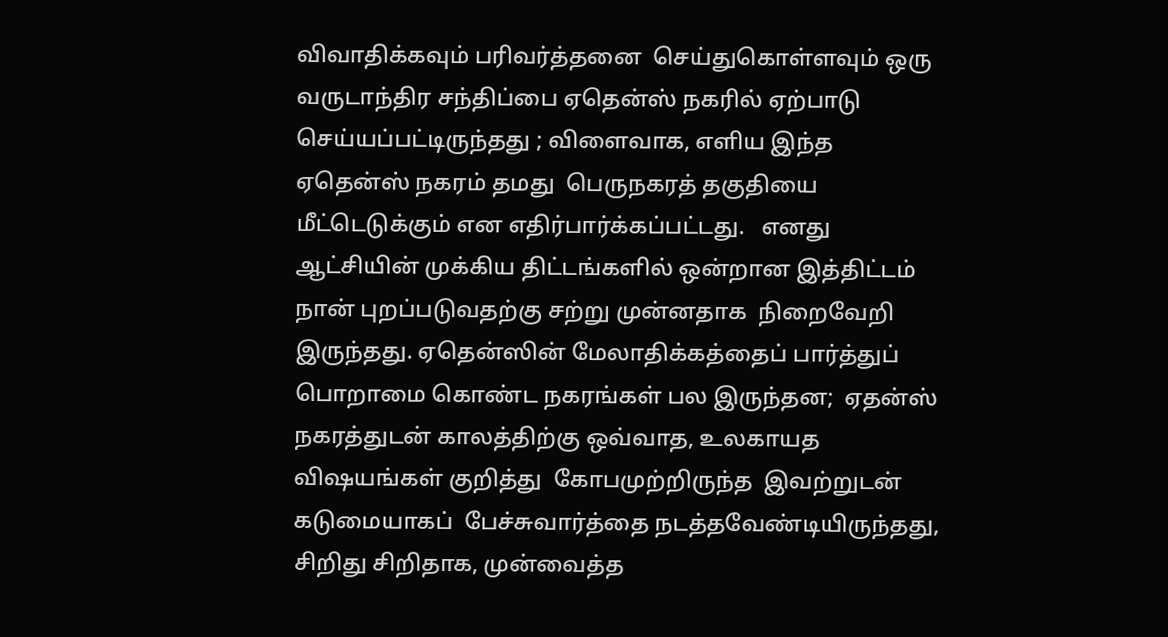விவாதிக்கவும் பரிவர்த்தனை  செய்துகொள்ளவும் ஒரு வருடாந்திர சந்திப்பை ஏதென்ஸ் நகரில் ஏற்பாடு செய்யப்பட்டிருந்தது ; விளைவாக, எளிய இந்த ஏதென்ஸ் நகரம் தமது  பெருநகரத் தகுதியை மீட்டெடுக்கும் என எதிர்பார்க்கப்பட்டது.   எனது ஆட்சியின் முக்கிய திட்டங்களில் ஒன்றான இத்திட்டம்  நான் புறப்படுவதற்கு சற்று முன்னதாக  நிறைவேறி இருந்தது. ஏதென்ஸின் மேலாதிக்கத்தைப் பார்த்துப் பொறாமை கொண்ட நகரங்கள் பல இருந்தன;  ஏதன்ஸ் நகரத்துடன் காலத்திற்கு ஒவ்வாத, உலகாயத விஷயங்கள் குறித்து  கோபமுற்றிருந்த  இவற்றுடன் கடுமையாகப்  பேச்சுவார்த்தை நடத்தவேண்டியிருந்தது, சிறிது சிறிதாக, முன்வைத்த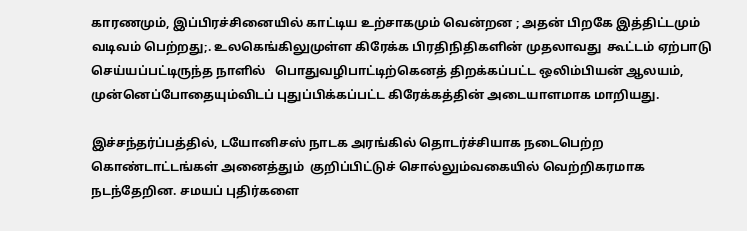காரணமும், இப்பிரச்சினையில் காட்டிய உற்சாகமும் வென்றன ; அதன் பிறகே இத்திட்டமும் வடிவம் பெற்றது;. உலகெங்கிலுமுள்ள கிரேக்க பிரதிநிதிகளின் முதலாவது  கூட்டம் ஏற்பாடு செய்யப்பட்டிருந்த நாளில்   பொதுவழிபாட்டிற்கெனத் திறக்கப்பட்ட ஒலிம்பியன் ஆலயம், முன்னெப்போதையும்விடப் புதுப்பிக்கப்பட்ட கிரேக்கத்தின் அடையாளமாக மாறியது.

இச்சந்தர்ப்பத்தில், டயோனிசஸ் நாடக அரங்கில் தொடர்ச்சியாக நடைபெற்ற கொண்டாட்டங்கள் அனைத்தும்  குறிப்பிட்டுச் சொல்லும்வகையில் வெற்றிகரமாக நடந்தேறின. சமயப் புதிர்களை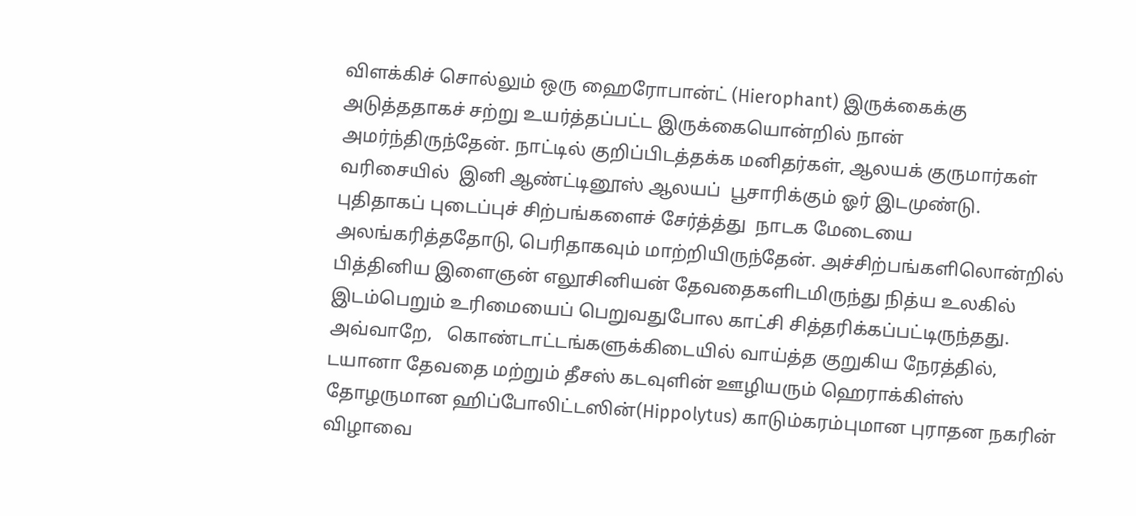விளக்கிச் சொல்லும் ஒரு ஹைரோபான்ட் (Hierophant) இருக்கைக்கு அடுத்ததாகச் சற்று உயர்த்தப்பட்ட இருக்கையொன்றில் நான் அமர்ந்திருந்தேன். நாட்டில் குறிப்பிடத்தக்க மனிதர்கள், ஆலயக் குருமார்கள் வரிசையில்  இனி ஆண்ட்டினூஸ் ஆலயப்  பூசாரிக்கும் ஓர் இடமுண்டு. புதிதாகப் புடைப்புச் சிற்பங்களைச் சேர்த்த்து  நாடக மேடையை அலங்கரித்ததோடு, பெரிதாகவும் மாற்றியிருந்தேன். அச்சிற்பங்களிலொன்றில் பித்தினிய இளைஞன் எலூசினியன் தேவதைகளிடமிருந்து நித்ய உலகில் இடம்பெறும் உரிமையைப் பெறுவதுபோல காட்சி சித்தரிக்கப்பட்டிருந்தது. அவ்வாறே,   கொண்டாட்டங்களுக்கிடையில் வாய்த்த குறுகிய நேரத்தில்,  டயானா தேவதை மற்றும் தீசஸ் கடவுளின் ஊழியரும் ஹெராக்கிள்ஸ் தோழருமான ஹிப்போலிட்டஸின்(Hippolytus) காடும்கரம்புமான புராதன நகரின் விழாவை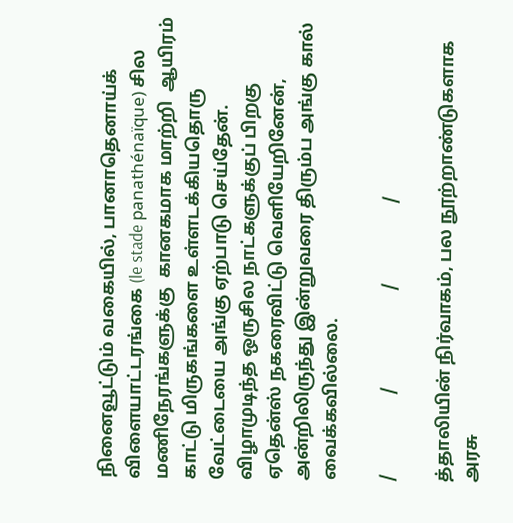நினைவூட்டும் வகையில், பானாதெனாய்க் விளையாட்டரங்கை (le stade panathénaïque) சில மணிநேரங்களுக்கு  கானகமாக மாற்றி  ஆயிரம் காட்டு மிருகங்களை உள்ளடக்கியதொரு வேட்டையை அங்கு ஏற்பாடு செய்தேன்.  விழாமுடிந்த ஒருசில நாட்களுக்குப் பிறகு ஏதென்ஸ் நகரைவிட்டு வெளியேறினேன், அன்றிலிருந்து இன்றுவரை திரும்ப அங்கு கால் வைக்கவில்லை.

/                  /                      /                  /

த்தாலியின் நிர்வாகம், பல நூற்றாண்டுகளாக  அரசு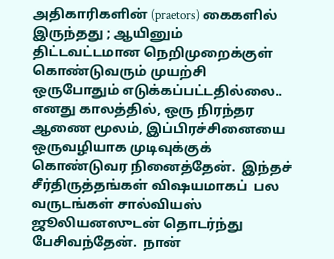அதிகாரிகளின் (praetors) கைகளில் இருந்தது ; ஆயினும் திட்டவட்டமான நெறிமுறைக்குள் கொண்டுவரும் முயற்சி ஒருபோதும் எடுக்கப்பட்டதில்லை.. எனது காலத்தில், ஒரு நிரந்தர ஆணை மூலம், இப்பிரச்சினையை ஒருவழியாக முடிவுக்குக் கொண்டுவர நினைத்தேன்.  இந்தச் சீர்திருத்தங்கள் விஷயமாகப்  பல வருடங்கள் சால்வியஸ் ஜூலியனஸுடன் தொடர்ந்து பேசிவந்தேன்.  நான்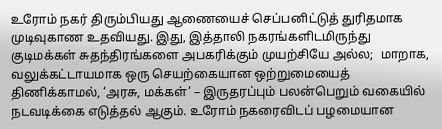உரோம் நகர் திரும்பியது ஆணையைச் செப்பனிட்டுத் துரிதமாக முடிவுகாண உதவியது. இது, இத்தாலி நகரங்களிடமிருந்து குடிமக்கள் சுதந்திரங்களை அபகரிக்கும் முயற்சியே அல்ல;  மாறாக, வலுக்கட்டாயமாக ஒரு செயற்கையான ஒற்றுமையைத் திணிக்காமல், ‘அரசு, மக்கள்’ – இருதரப்பும் பலன்பெறும் வகையில் நடவடிக்கை எடுத்தல் ஆகும். உரோம் நகரைவிடப் பழமையான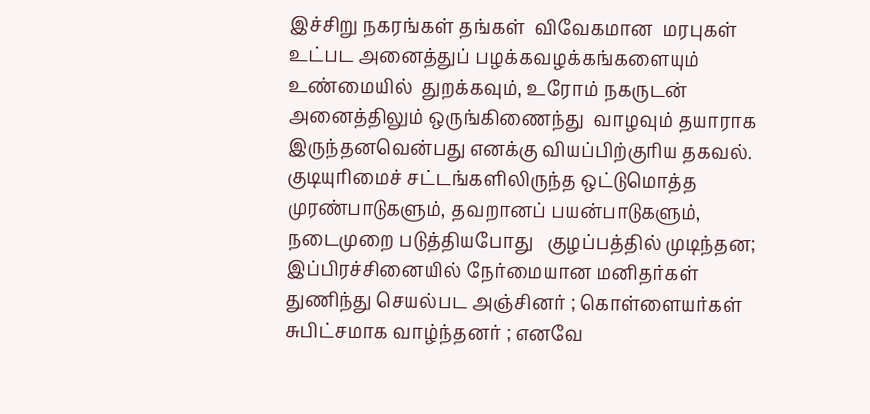இச்சிறு நகரங்கள் தங்கள்  விவேகமான  மரபுகள் உட்பட அனைத்துப் பழக்கவழக்கங்களையும்   உண்மையில்  துறக்கவும், உரோம் நகருடன் அனைத்திலும் ஒருங்கிணைந்து  வாழவும் தயாராக இருந்தனவென்பது எனக்கு வியப்பிற்குரிய தகவல்.  குடியுரிமைச் சட்டங்களிலிருந்த ஒட்டுமொத்த முரண்பாடுகளும், தவறானப் பயன்பாடுகளும்,  நடைமுறை படுத்தியபோது   குழப்பத்தில் முடிந்தன; இப்பிரச்சினையில் நேர்மையான மனிதர்கள் துணிந்து செயல்பட அஞ்சினர் ; கொள்ளையர்கள் சுபிட்சமாக வாழ்ந்தனர் ; எனவே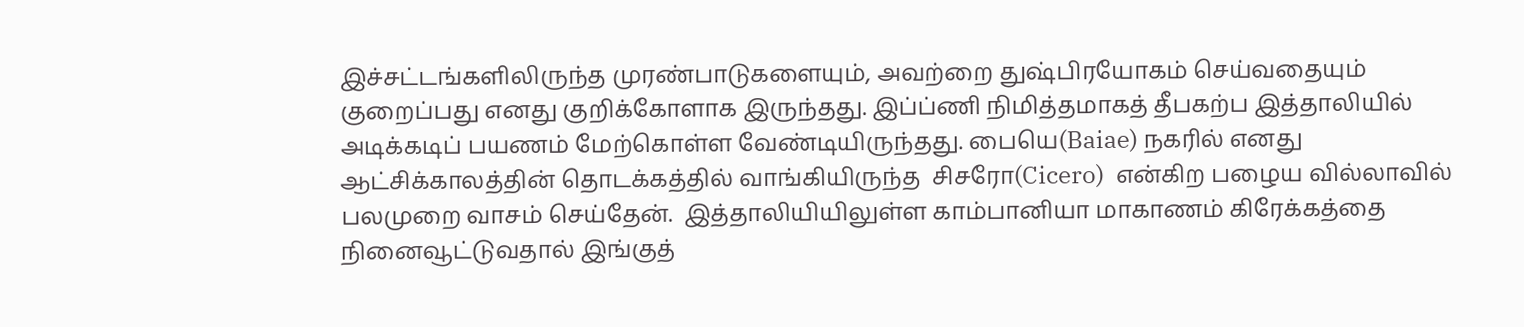இச்சட்டங்களிலிருந்த முரண்பாடுகளையும், அவற்றை துஷ்பிரயோகம் செய்வதையும்  குறைப்பது எனது குறிக்கோளாக இருந்தது. இப்ப்ணி நிமித்தமாகத் தீபகற்ப இத்தாலியில் அடிக்கடிப் பயணம் மேற்கொள்ள வேண்டியிருந்தது. பையெ(Baiae) நகரில் எனது ஆட்சிக்காலத்தின் தொடக்கத்தில் வாங்கியிருந்த  சிசரோ(Cicero)  என்கிற பழைய வில்லாவில் பலமுறை வாசம் செய்தேன்.  இத்தாலியியிலுள்ள காம்பானியா மாகாணம் கிரேக்கத்தை நினைவூட்டுவதால் இங்குத்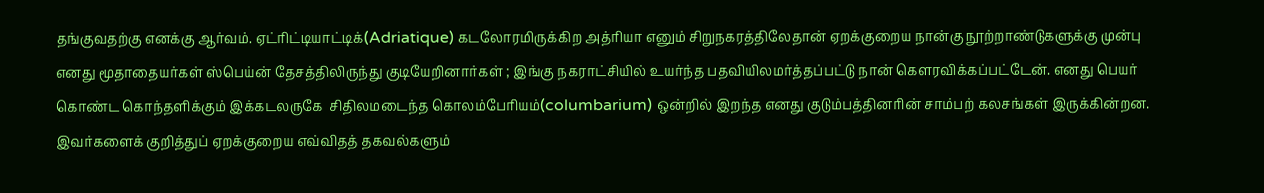தங்குவதற்கு எனக்கு ஆர்வம். ஏட்ரிட்டியாட்டிக்(Adriatique) கடலோரமிருக்கிற அத்ரியா எனும் சிறுநகரத்திலேதான் ஏறக்குறைய நான்கு நூற்றாண்டுகளுக்கு முன்பு எனது மூதாதையர்கள் ஸ்பெய்ன் தேசத்திலிருந்து குடியேறினார்கள் ; இங்கு நகராட்சியில் உயர்ந்த பதவியிலமர்த்தப்பட்டு நான் கௌரவிக்கப்பட்டேன். எனது பெயர் கொண்ட கொந்தளிக்கும் இக்கடலருகே  சிதிலமடைந்த கொலம்பேரியம்(columbarium) ஒன்றில் இறந்த எனது குடும்பத்தினரின் சாம்பற் கலசங்கள் இருக்கின்றன.  இவர்களைக் குறித்துப் ஏறக்குறைய எவ்விதத் தகவல்களும்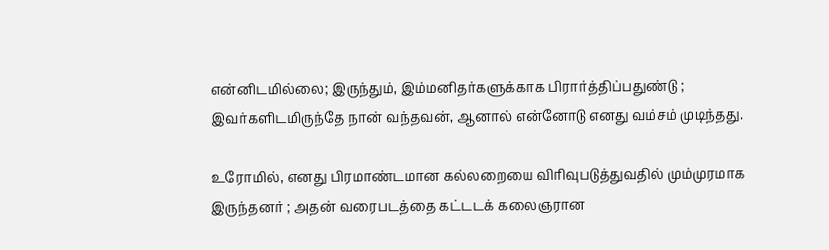என்னிடமில்லை; இருந்தும், இம்மனிதர்களுக்காக பிரார்த்திப்பதுண்டு ; இவர்களிடமிருந்தே நான் வந்தவன், ஆனால் என்னோடு எனது வம்சம் முடிந்தது.

உரோமில், எனது பிரமாண்டமான கல்லறையை விரிவுபடுத்துவதில் மும்முரமாக இருந்தனர் ; அதன் வரைபடத்தை கட்டடக் கலைஞரான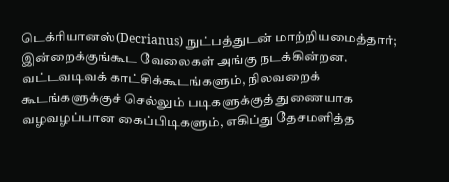டெக்ரியானஸ்(Decrianus) நுட்பத்துடன் மாற்றியமைத்தார்; இன்றைக்குங்கூட வேலைகள் அங்கு நடக்கின்றன. வட்டவடிவக் காட்சிக்கூடங்களும், நிலவறைக் கூடங்களுக்குச் செல்லும் படிகளுக்குத் துணையாக வழவழப்பான கைப்பிடிகளும், எகிப்து தேசமளித்த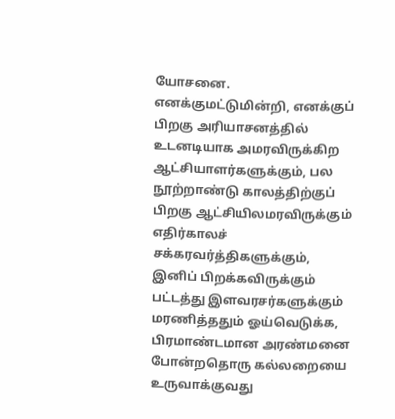யோசனை.  எனக்குமட்டுமின்றி, எனக்குப் பிறகு அரியாசனத்தில் உடனடியாக அமரவிருக்கிற ஆட்சியாளர்களுக்கும், பல நூற்றாண்டு காலத்திற்குப் பிறகு ஆட்சியிலமரவிருக்கும் எதிர்காலச் சக்கரவர்த்திகளுக்கும், இனிப் பிறக்கவிருக்கும் பட்டத்து இளவரசர்களுக்கும் மரணித்ததும் ஓய்வெடுக்க, பிரமாண்டமான அரண்மனை போன்றதொரு கல்லறையை உருவாக்குவது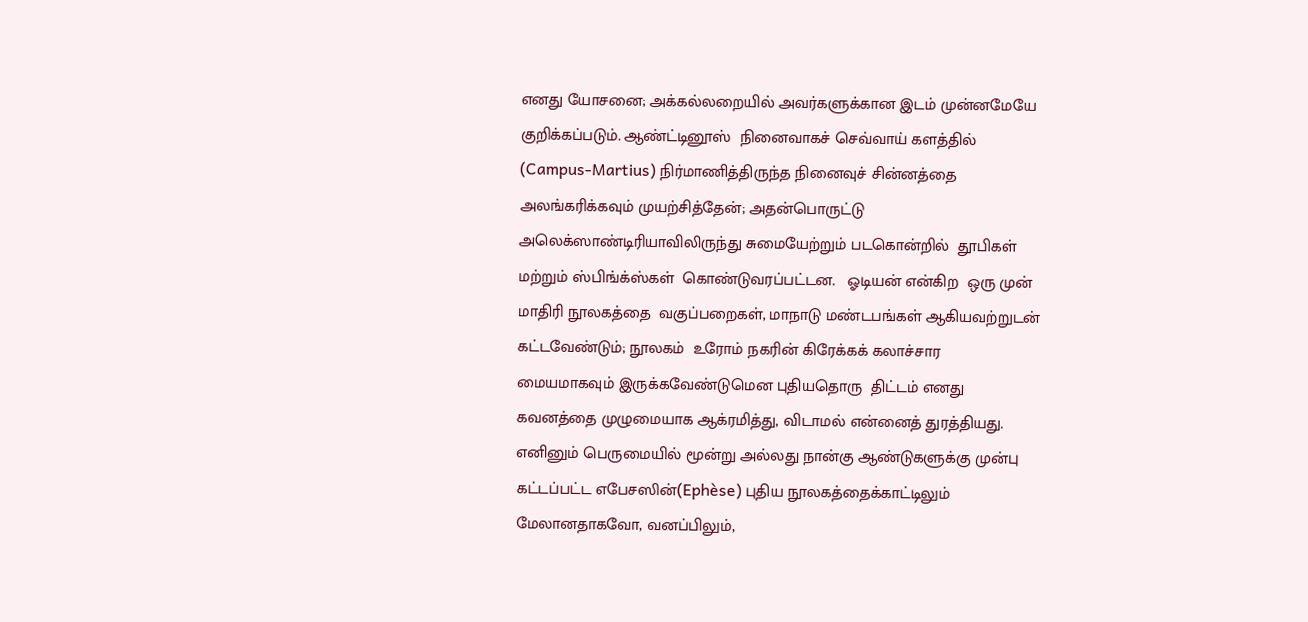எனது யோசனை; அக்கல்லறையில் அவர்களுக்கான இடம் முன்னமேயே குறிக்கப்படும். ஆண்ட்டினூஸ்  நினைவாகச் செவ்வாய் களத்தில் (Campus-Martius) நிர்மாணித்திருந்த நினைவுச் சின்னத்தை அலங்கரிக்கவும் முயற்சித்தேன்; அதன்பொருட்டு  அலெக்ஸாண்டிரியாவிலிருந்து சுமையேற்றும் படகொன்றில்  தூபிகள் மற்றும் ஸ்பிங்க்ஸ்கள்  கொண்டுவரப்பட்டன.   ஓடியன் என்கிற  ஒரு முன் மாதிரி நூலகத்தை  வகுப்பறைகள், மாநாடு மண்டபங்கள் ஆகியவற்றுடன் கட்டவேண்டும்; நூலகம்  உரோம் நகரின் கிரேக்கக் கலாச்சார மையமாகவும் இருக்கவேண்டுமென புதியதொரு  திட்டம் எனது கவனத்தை முழுமையாக ஆக்ரமித்து, விடாமல் என்னைத் துரத்தியது. எனினும் பெருமையில் மூன்று அல்லது நான்கு ஆண்டுகளுக்கு முன்பு கட்டப்பட்ட எபேசஸின்(Ephèse) புதிய நூலகத்தைக்காட்டிலும் மேலானதாகவோ, வனப்பிலும்,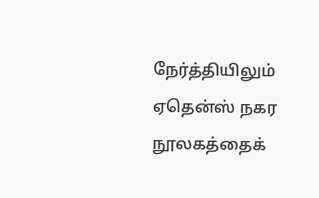நேர்த்தியிலும் ஏதென்ஸ் நகர நூலகத்தைக்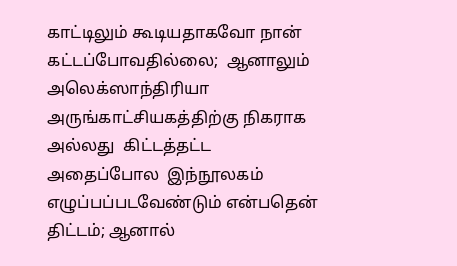காட்டிலும் கூடியதாகவோ நான் கட்டப்போவதில்லை;  ஆனாலும் அலெக்ஸாந்திரியா அருங்காட்சியகத்திற்கு நிகராக  அல்லது  கிட்டத்தட்ட அதைப்போல  இந்நூலகம் எழுப்பப்படவேண்டும் என்பதென் திட்டம்; ஆனால்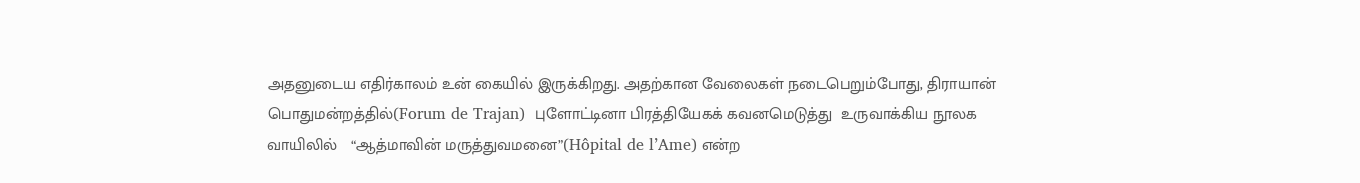அதனுடைய எதிர்காலம் உன் கையில் இருக்கிறது. அதற்கான வேலைகள் நடைபெறும்போது, திராயான் பொதுமன்றத்தில்(Forum de Trajan)  புளோட்டினா பிரத்தியேகக் கவனமெடுத்து  உருவாக்கிய நூலக வாயிலில்   “ஆத்மாவின் மருத்துவமனை”(Hôpital de l’Ame) என்ற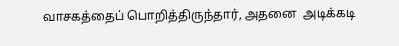வாசகத்தைப் பொறித்திருந்தார், அதனை  அடிக்கடி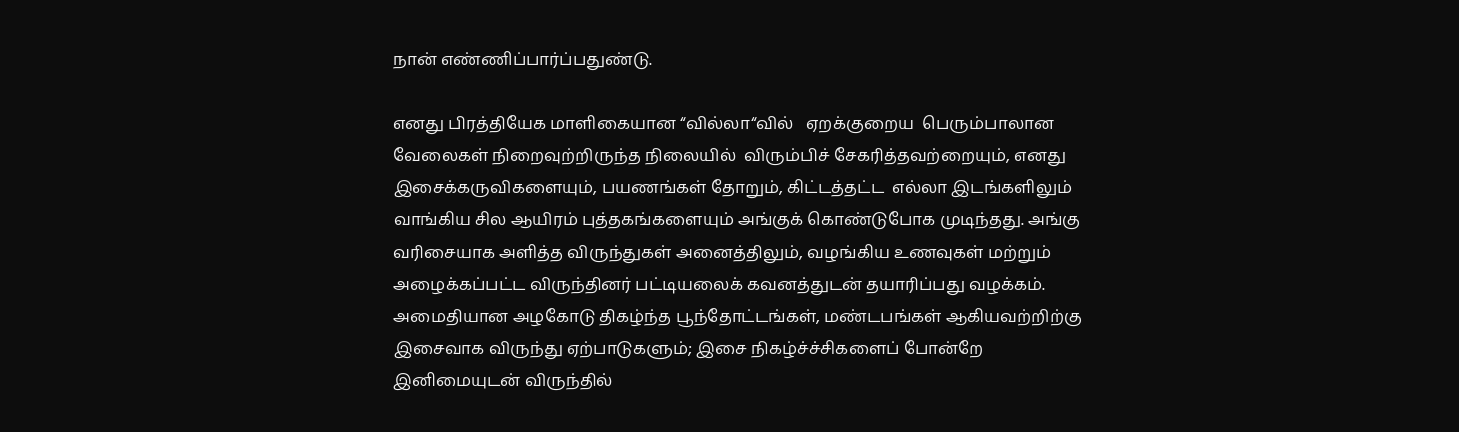நான் எண்ணிப்பார்ப்பதுண்டு.

எனது பிரத்தியேக மாளிகையான “வில்லா“வில்   ஏறக்குறைய  பெரும்பாலான வேலைகள் நிறைவுற்றிருந்த நிலையில்  விரும்பிச் சேகரித்தவற்றையும், எனது இசைக்கருவிகளையும், பயணங்கள் தோறும், கிட்டத்தட்ட  எல்லா இடங்களிலும் வாங்கிய சில ஆயிரம் புத்தகங்களையும் அங்குக் கொண்டுபோக முடிந்தது. அங்கு வரிசையாக அளித்த விருந்துகள் அனைத்திலும், வழங்கிய உணவுகள் மற்றும் அழைக்கப்பட்ட விருந்தினர் பட்டியலைக் கவனத்துடன் தயாரிப்பது வழக்கம். அமைதியான அழகோடு திகழ்ந்த பூந்தோட்டங்கள், மண்டபங்கள் ஆகியவற்றிற்கு இசைவாக விருந்து ஏற்பாடுகளும்; இசை நிகழ்ச்ச்சிகளைப் போன்றே இனிமையுடன் விருந்தில்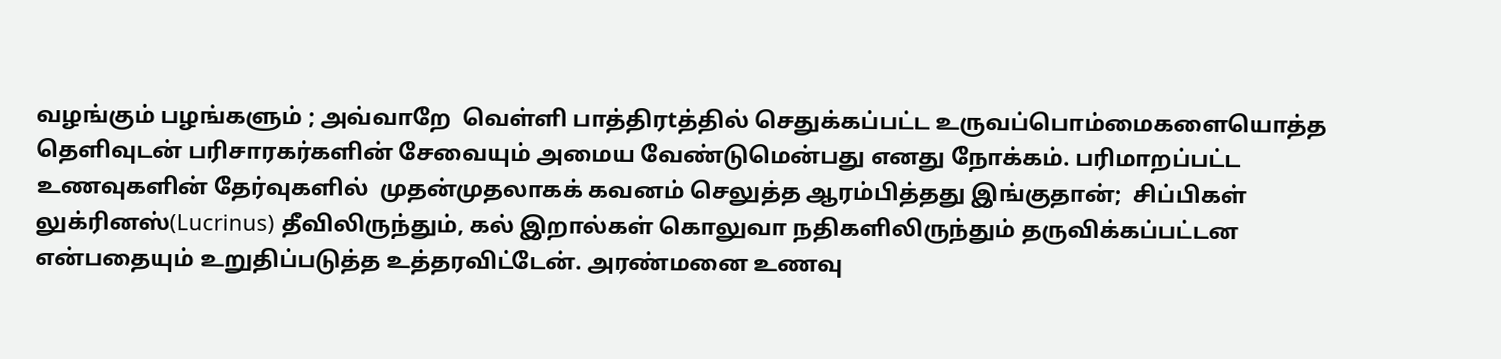வழங்கும் பழங்களும் ; அவ்வாறே  வெள்ளி பாத்திரtத்தில் செதுக்கப்பட்ட உருவப்பொம்மைகளையொத்த தெளிவுடன் பரிசாரகர்களின் சேவையும் அமைய வேண்டுமென்பது எனது நோக்கம். பரிமாறப்பட்ட உணவுகளின் தேர்வுகளில்  முதன்முதலாகக் கவனம் செலுத்த ஆரம்பித்தது இங்குதான்;  சிப்பிகள் லுக்ரினஸ்(Lucrinus) தீவிலிருந்தும், கல் இறால்கள் கொலுவா நதிகளிலிருந்தும் தருவிக்கப்பட்டன என்பதையும் உறுதிப்படுத்த உத்தரவிட்டேன். அரண்மனை உணவு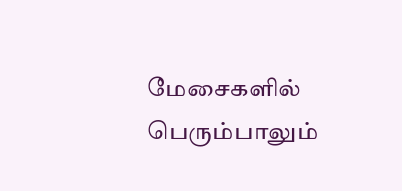மேசைகளில் பெரும்பாலும்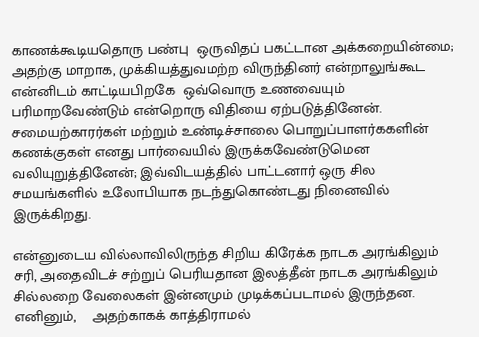காணக்கூடியதொரு பண்பு  ஒருவிதப் பகட்டான அக்கறையின்மை; அதற்கு மாறாக, முக்கியத்துவமற்ற விருந்தினர் என்றாலுங்கூட என்னிடம் காட்டியபிறகே  ஒவ்வொரு உணவையும் பரிமாறவேண்டும் என்றொரு விதியை ஏற்படுத்தினேன். சமையற்காரர்கள் மற்றும் உண்டிச்சாலை பொறுப்பாளர்ககளின் கணக்குகள் எனது பார்வையில் இருக்கவேண்டுமென வலியுறுத்தினேன்; இவ்விடயத்தில் பாட்டனார் ஒரு சில சமயங்களில் உலோபியாக நடந்துகொண்டது நினைவில் இருக்கிறது.

என்னுடைய வில்லாவிலிருந்த சிறிய கிரேக்க நாடக அரங்கிலும் சரி, அதைவிடச் சற்றுப் பெரியதான இலத்தீன் நாடக அரங்கிலும் சில்லறை வேலைகள் இன்னமும் முடிக்கப்படாமல் இருந்தன. எனினும்,    அதற்காகக் காத்திராமல்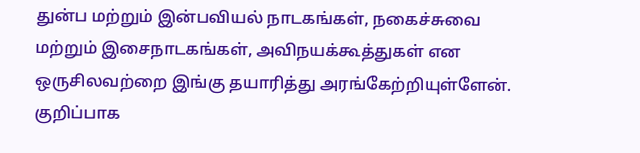துன்ப மற்றும் இன்பவியல் நாடகங்கள், நகைச்சுவை மற்றும் இசைநாடகங்கள், அவிநயக்கூத்துகள் என ஒருசிலவற்றை இங்கு தயாரித்து அரங்கேற்றியுள்ளேன். குறிப்பாக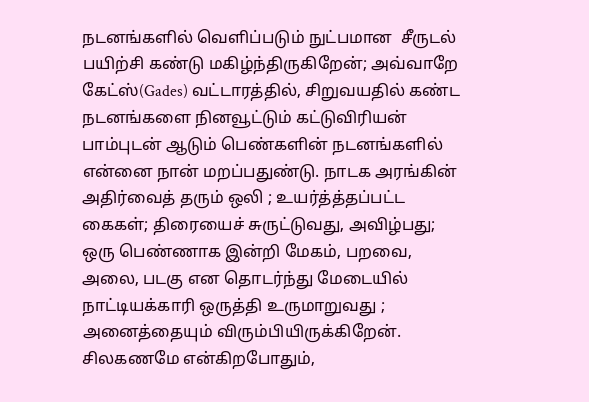நடனங்களில் வெளிப்படும் நுட்பமான  சீருடல்  பயிற்சி கண்டு மகிழ்ந்திருகிறேன்; அவ்வாறே கேட்ஸ்(Gades) வட்டாரத்தில், சிறுவயதில் கண்ட நடனங்களை நினவூட்டும் கட்டுவிரியன் பாம்புடன் ஆடும் பெண்களின் நடனங்களில் என்னை நான் மறப்பதுண்டு. நாடக அரங்கின் அதிர்வைத் தரும் ஒலி ; உயர்த்த்தப்பட்ட  கைகள்; திரையைச் சுருட்டுவது, அவிழ்பது; ஒரு பெண்ணாக இன்றி மேகம், பறவை, அலை, படகு என தொடர்ந்து மேடையில் நாட்டியக்காரி ஒருத்தி உருமாறுவது ; அனைத்தையும் விரும்பியிருக்கிறேன். சிலகணமே என்கிறபோதும்,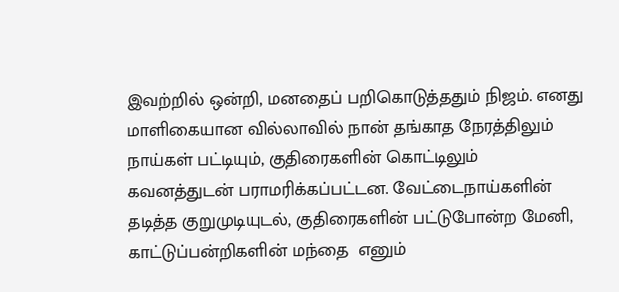இவற்றில் ஒன்றி, மனதைப் பறிகொடுத்ததும் நிஜம். எனது மாளிகையான வில்லாவில் நான் தங்காத நேரத்திலும் நாய்கள் பட்டியும், குதிரைகளின் கொட்டிலும் கவனத்துடன் பராமரிக்கப்பட்டன. வேட்டைநாய்களின் தடித்த குறுமுடியுடல், குதிரைகளின் பட்டுபோன்ற மேனி, காட்டுப்பன்றிகளின் மந்தை  எனும்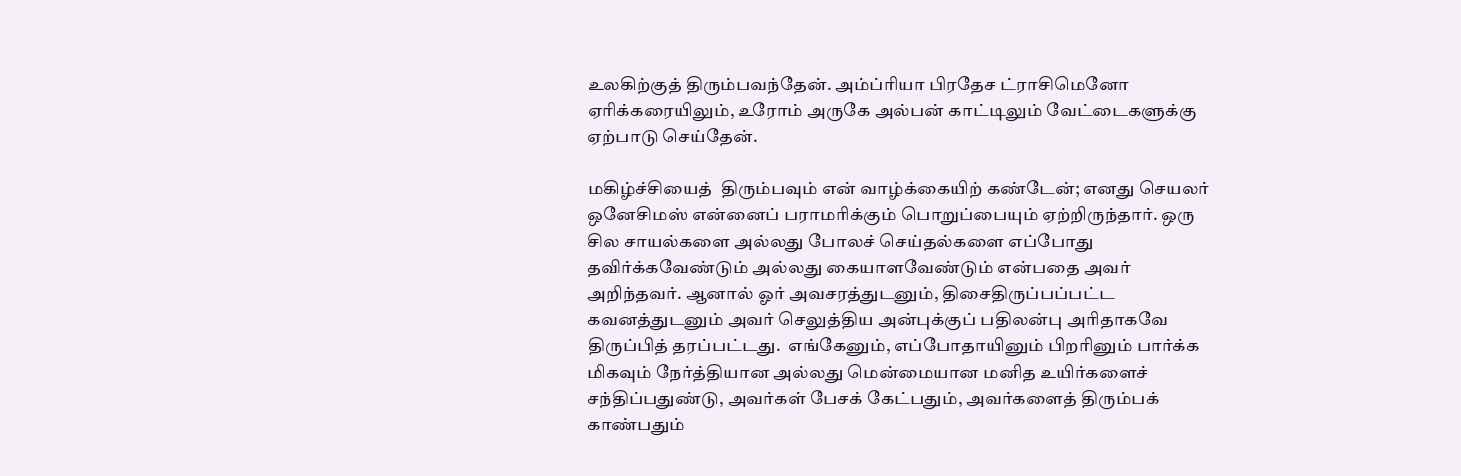உலகிற்குத் திரும்பவந்தேன். அம்ப்ரியா பிரதேச ட்ராசிமெனோ ஏரிக்கரையிலும், உரோம் அருகே அல்பன் காட்டிலும் வேட்டைகளுக்கு ஏற்பாடு செய்தேன்.

மகிழ்ச்சியைத்  திரும்பவும் என் வாழ்க்கையிற் கண்டேன்; எனது செயலர் ஒனேசிமஸ் என்னைப் பராமரிக்கும் பொறுப்பையும் ஏற்றிருந்தார். ஒரு சில சாயல்களை அல்லது போலச் செய்தல்களை எப்போது தவிர்க்கவேண்டும் அல்லது கையாளவேண்டும் என்பதை அவர் அறிந்தவர். ஆனால் ஓர் அவசரத்துடனும், திசைதிருப்பப்பட்ட கவனத்துடனும் அவர் செலுத்திய அன்புக்குப் பதிலன்பு அரிதாகவே திருப்பித் தரப்பட்டது.  எங்கேனும், எப்போதாயினும் பிறரினும் பார்க்க மிகவும் நேர்த்தியான அல்லது மென்மையான மனித உயிர்களைச் சந்திப்பதுண்டு, அவர்கள் பேசக் கேட்பதும், அவர்களைத் திரும்பக் காண்பதும்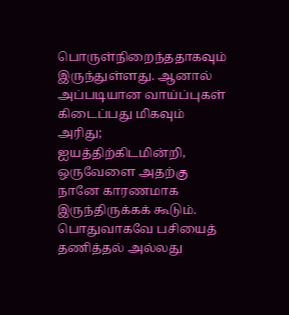பொருள்நிறைந்ததாகவும் இருந்துள்ளது. ஆனால் அப்படியான வாய்ப்புகள் கிடைப்பது மிகவும் அரிது; ஐயத்திற்கிடமின்றி, ஒருவேளை அதற்கு நானே காரணமாக இருந்திருக்கக் கூடும். பொதுவாகவே பசியைத் தணித்தல் அல்லது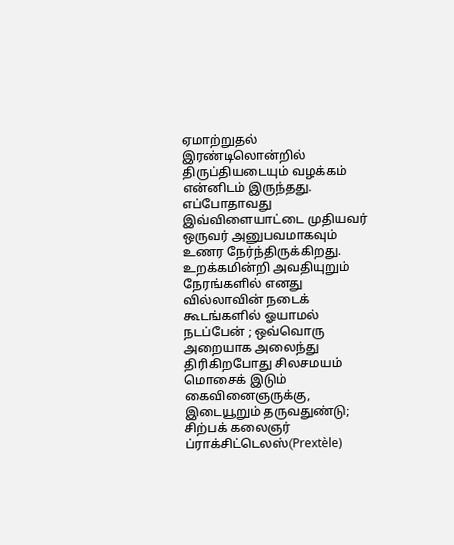ஏமாற்றுதல் இரண்டிலொன்றில் திருப்தியடையும் வழக்கம் என்னிடம் இருந்தது. எப்போதாவது இவ்விளையாட்டை முதியவர் ஒருவர் அனுபவமாகவும் உணர நேர்ந்திருக்கிறது. உறக்கமின்றி அவதியுறும் நேரங்களில் எனது  வில்லாவின் நடைக் கூடங்களில் ஓயாமல் நடப்பேன் ; ஒவ்வொரு அறையாக அலைந்து திரிகிறபோது சிலசமயம் மொசைக் இடும்  கைவினைஞருக்கு, இடையூறும் தருவதுண்டு; சிற்பக் கலைஞர் ப்ராக்சிட்டெலஸ்(Prextèle)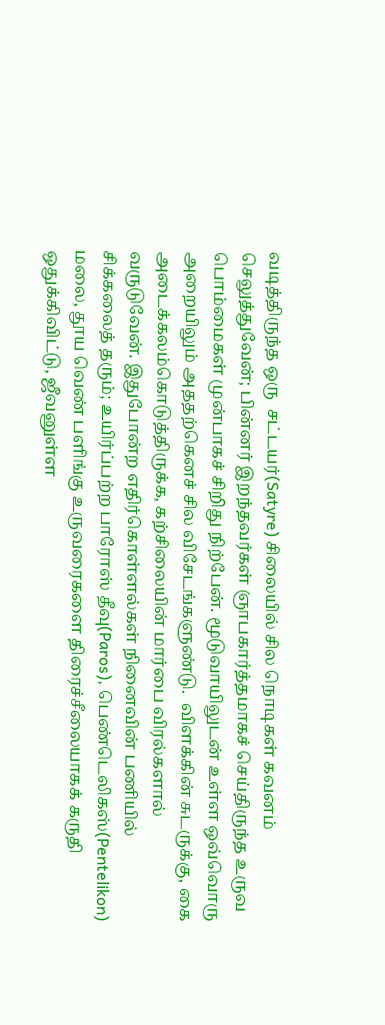வடித்திருந்த ஒரு  சட்டயர்(Satyre) சிலையில் சில நொடிகள் கவனம்  செலுத்துவேன்; பின்னர் இறந்தவர்கள் ஞாபகார்த்தமாகச் செய்திருந்த உருவ பொம்மைகள் முன்பாகச் சிறிது நிற்பேன். மூடுவாயிலுடன் உள்ள ஒவ்வொரு அறையிலும் அததற்கெனச் சில விசேடங்களுண்டு.  விளக்கின் சுடருக்கு, கை அடைக்கலம்கொடுத்திருக்க, கற்சிலையின் மார்பை விரல்களால் வருடுவேன். இதுபோன்ற எதிர்கொள்ளல்கள் நினைவின் பணியில் சிக்கலைத் தரும்; உயிர்ப்பற்ற பாரோஸ் தீவு(Paros), பெண்டெலிகஸ்(Pentelikon) மலை, தூய வெண் பளிங்கு உருவரைகளை திரைச்சீலையாகக் கருதி ஒதுக்கிவிட்டு, ஜீவனுள்ள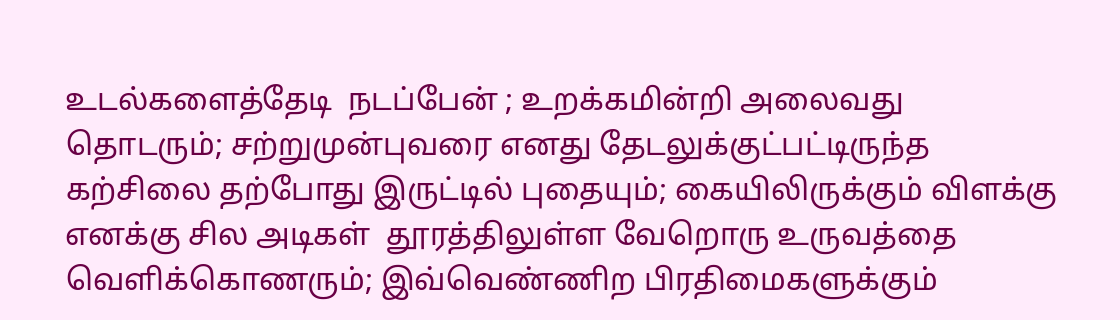உடல்களைத்தேடி  நடப்பேன் ; உறக்கமின்றி அலைவது தொடரும்; சற்றுமுன்புவரை எனது தேடலுக்குட்பட்டிருந்த கற்சிலை தற்போது இருட்டில் புதையும்; கையிலிருக்கும் விளக்கு எனக்கு சில அடிகள்  தூரத்திலுள்ள வேறொரு உருவத்தை வெளிக்கொணரும்; இவ்வெண்ணிற பிரதிமைகளுக்கும்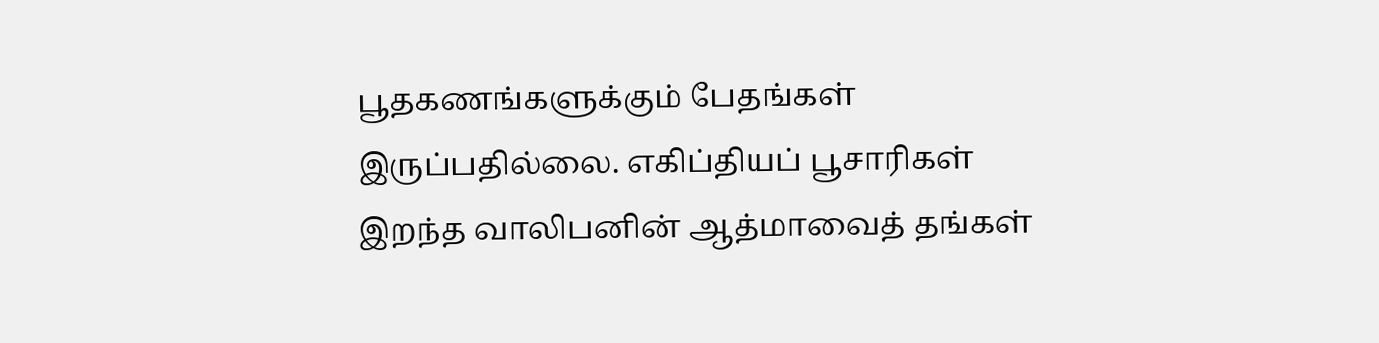பூதகணங்களுக்கும் பேதங்கள் இருப்பதில்லை. எகிப்தியப் பூசாரிகள் இறந்த வாலிபனின் ஆத்மாவைத் தங்கள்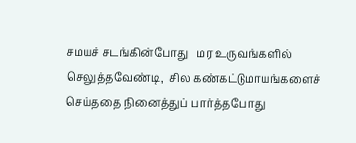சமயச் சடங்கின்போது   மர உருவங்களில் செலுத்தவேண்டி,  சில கண்கட்டுமாயங்களைச் செய்ததை நினைத்துப் பார்த்தபோது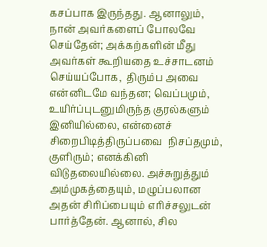கசப்பாக இருந்தது. ஆனாலும், நான் அவர்களைப் போலவே செய்தேன்; அக்கற்களின் மீது அவர்கள் கூறியதை உச்சாடனம் செய்யப்போக,  திரும்ப அவை என்னிடமே வந்தன; வெப்பமும், உயிர்ப்புடனுமிருந்த குரல்களும் இனியில்லை, என்னைச் சிறைபிடித்திருப்பவை  நிசப்தமும், குளிரும்; எனக்கினி விடுதலையில்லை. அச்சுறுத்தும்  அம்முகத்தையும், மழுப்பலான அதன் சிரிப்பையும் எரிச்சலுடன் பார்த்தேன். ஆனால், சில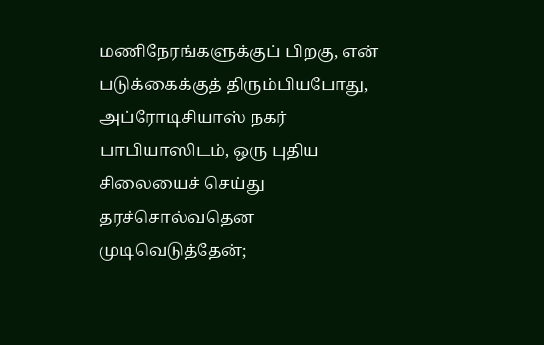மணிநேரங்களுக்குப் பிறகு, என் படுக்கைக்குத் திரும்பியபோது, அப்ரோடிசியாஸ் நகர் பாபியாஸிடம், ஒரு புதிய சிலையைச் செய்து தரச்சொல்வதென முடிவெடுத்தேன்;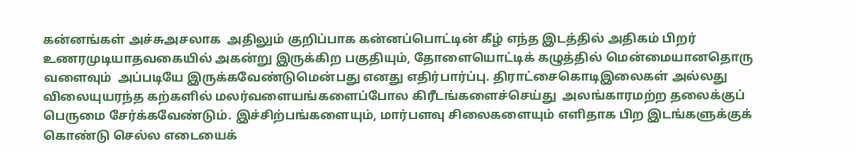கன்னங்கள் அச்சுஅசலாக  அதிலும் குறிப்பாக கன்னப்பொட்டின் கீழ் எந்த இடத்தில் அதிகம் பிறர் உணரமுடியாதவகையில் அகன்று இருக்கிற பகுதியும், தோளையொட்டிக் கழுத்தில் மென்மையானதொரு வளைவும்  அப்படியே இருக்கவேண்டுமென்பது எனது எதிர்பார்ப்பு. திராட்சைகொடிஇலைகள் அல்லது விலையுயரந்த கற்களில் மலர்வளையங்களைப்போல கிரீடங்களைச்செய்து  அலங்காரமற்ற தலைக்குப் பெருமை சேர்க்கவேண்டும். இச்சிற்பங்களையும், மார்பளவு சிலைகளையும் எளிதாக பிற இடங்களுக்குக் கொண்டு செல்ல எடையைக்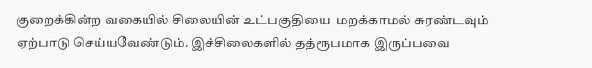குறைக்கின்ற வகையில் சிலையின் உட்பகுதியை  மறக்காமல் சுரண்டவும் ஏற்பாடு செய்யவேண்டும். இச்சிலைகளில் தத்ரூபமாக இருப்பவை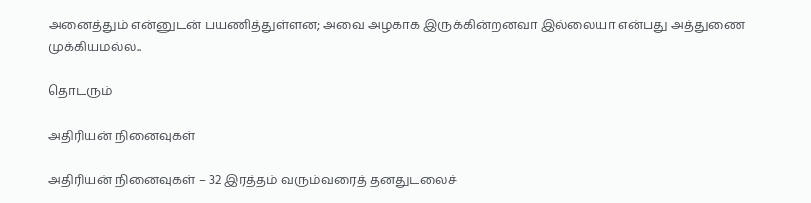அனைத்தும் என்னுடன் பயணித்துள்ளன; அவை அழகாக இருக்கின்றனவா இல்லையா என்பது அத்துணை முக்கியமல்ல..

தொடரும்

அதிரியன் நினைவுகள்

அதிரியன் நினைவுகள் – 32 இரத்தம் வரும்வரைத் தனதுடலைச்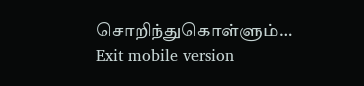சொறிந்துகொள்ளும்…
Exit mobile version